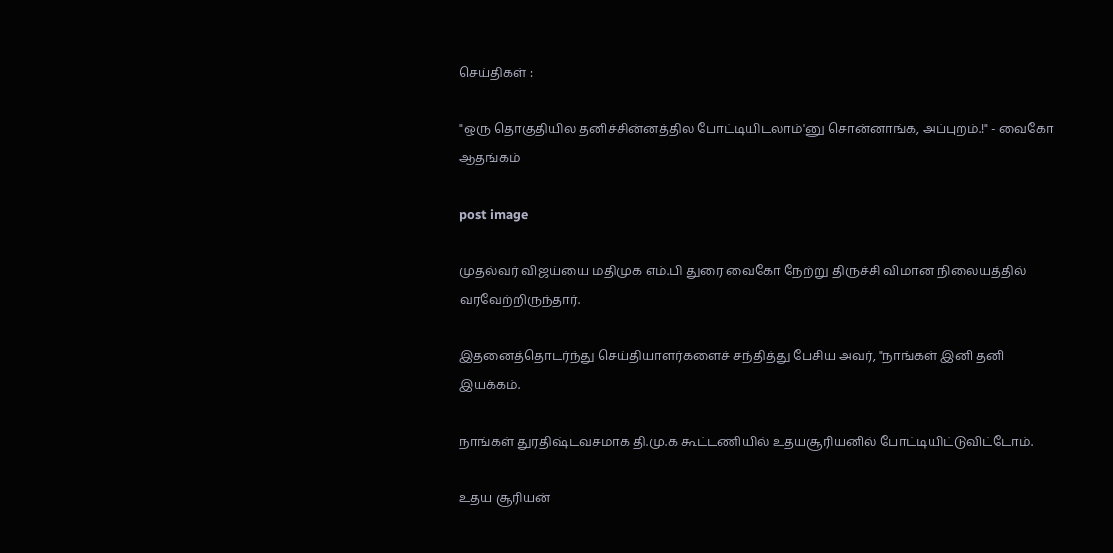செய்திகள் :

"ஒரு தொகுதியில தனிச்சின்னத்தில போட்டியிடலாம்'னு சொன்னாங்க, அப்புறம்.!" - வைகோ ஆதங்கம்

post image

முதல்வர் விஜய்யை மதிமுக எம்.பி துரை வைகோ நேற்று திருச்சி விமான நிலையத்தில் வரவேற்றிருந்தார்.

இதனைத்தொடர்ந்து செய்தியாளர்களைச் சந்தித்து பேசிய அவர், "நாங்கள் இனி தனி இயக்கம்.

நாங்கள் துரதிஷ்டவசமாக தி.மு.க கூட்டணியில் உதயசூரியனில் போட்டியிட்டுவிட்டோம்.

உதய சூரியன்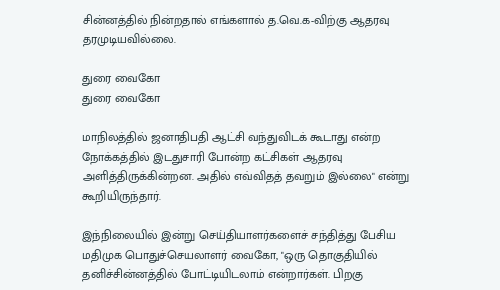சின்னத்தில் நின்றதால் எங்களால் த.வெ.க-விற்கு ஆதரவு தரமுடியவில்லை.

துரை வைகோ
துரை வைகோ

மாநிலத்தில் ஜனாதிபதி ஆட்சி வந்துவிடக் கூடாது என்ற நோக்கத்தில் இடதுசாரி போன்ற கட்சிகள் ஆதரவு அளித்திருக்கின்றன. அதில் எவ்விதத் தவறும் இல்லை" என்று கூறியிருந்தார்.

இந்நிலையில் இன்று செய்தியாளர்களைச் சந்தித்து பேசிய மதிமுக பொதுச்செயலாளர் வைகோ, "ஒரு தொகுதியில் தனிச்சின்னத்தில் போட்டியிடலாம் என்றார்கள். பிறகு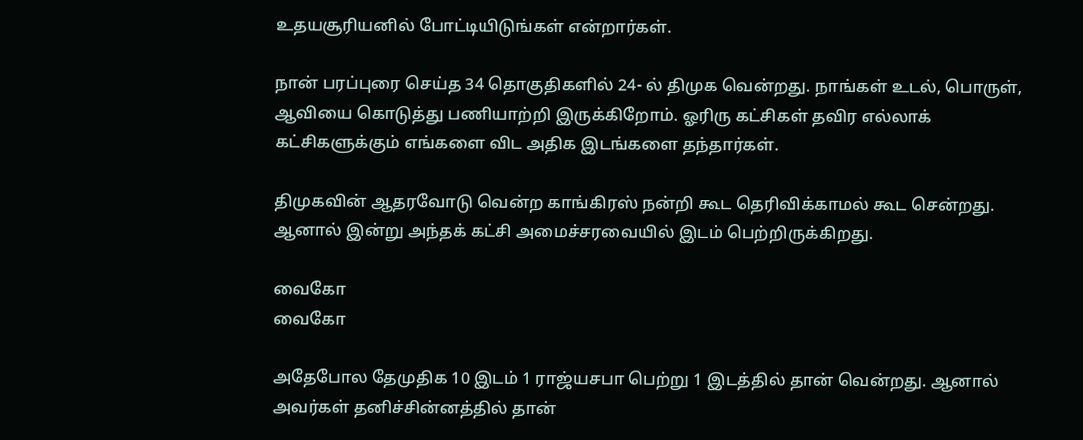உதயசூரியனில் போட்டியிடுங்கள் என்றார்கள்.

நான் பரப்புரை செய்த 34 தொகுதிகளில் 24- ல் திமுக வென்றது. நாங்கள் உடல், பொருள், ஆவியை கொடுத்து பணியாற்றி இருக்கிறோம். ஓரிரு கட்சிகள் தவிர எல்லாக் கட்சிகளுக்கும் எங்களை விட அதிக இடங்களை தந்தார்கள்.

திமுகவின் ஆதரவோடு வென்ற காங்கிரஸ் நன்றி கூட தெரிவிக்காமல் கூட சென்றது. ஆனால் இன்று அந்தக் கட்சி அமைச்சரவையில் இடம் பெற்றிருக்கிறது.

வைகோ
வைகோ

அதேபோல தேமுதிக 10 இடம் 1 ராஜ்யசபா பெற்று 1 இடத்தில் தான் வென்றது. ஆனால் அவர்கள் தனிச்சின்னத்தில் தான்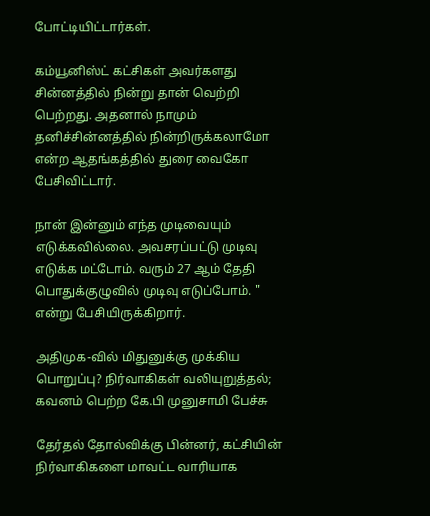போட்டியிட்டார்கள்.

கம்யூனிஸ்ட் கட்சிகள் அவர்களது சின்னத்தில் நின்று தான் வெற்றி பெற்றது. அதனால் நாமும் தனிச்சின்னத்தில் நின்றிருக்கலாமோ என்ற ஆதங்கத்தில் துரை வைகோ பேசிவிட்டார்.

நான் இன்னும் எந்த முடிவையும் எடுக்கவில்லை. அவசரப்பட்டு முடிவு எடுக்க மட்டோம். வரும் 27 ஆம் தேதி பொதுக்குழுவில் முடிவு எடுப்போம். " என்று பேசியிருக்கிறார்.

அதிமுக-வில் மிதுனுக்கு முக்கிய பொறுப்பு? நிர்வாகிகள் வலியுறுத்தல்; கவனம் பெற்ற கே.பி முனுசாமி பேச்சு

தேர்தல் தோல்விக்கு பின்னர், கட்சியின் நிர்வாகிகளை மாவட்ட வாரியாக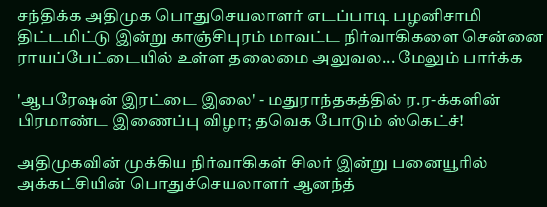சந்திக்க அதிமுக பொதுசெயலாளர் எடப்பாடி பழனிசாமி திட்டமிட்டு இன்று காஞ்சிபுரம் மாவட்ட நிர்வாகிகளை சென்னை ராயப்பேட்டையில் உள்ள தலைமை அலுவல... மேலும் பார்க்க

'ஆபரேஷன் இரட்டை இலை' - மதுராந்தகத்தில் ர.ர-க்களின் பிரமாண்ட இணைப்பு விழா; தவெக போடும் ஸ்கெட்ச்!

அதிமுகவின் முக்கிய நிர்வாகிகள் சிலர் இன்று பனையூரில் அக்கட்சியின் பொதுச்செயலாளர் ஆனந்த்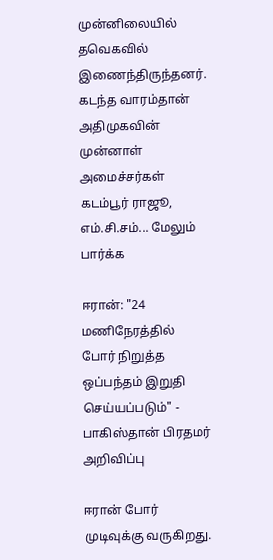முன்னிலையில் தவெகவில் இணைந்திருந்தனர். கடந்த வாரம்தான் அதிமுகவின் முன்னாள் அமைச்சர்கள் கடம்பூர் ராஜூ, எம்.சி.சம்... மேலும் பார்க்க

ஈரான்: "24 மணிநேரத்தில் போர் நிறுத்த ஒப்பந்தம் இறுதி செய்யப்படும்" - பாகிஸ்தான் பிரதமர் அறிவிப்பு

ஈரான் போர் முடிவுக்கு வருகிறது.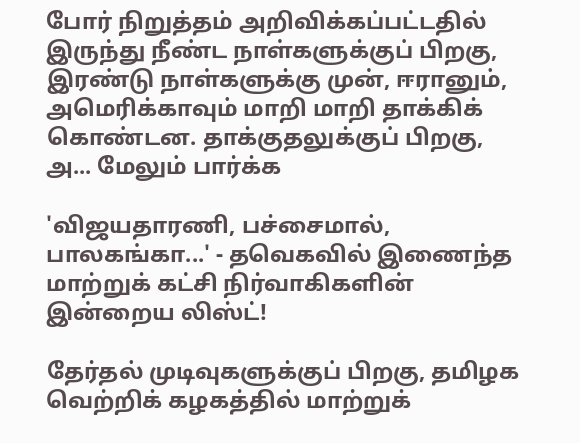போர் நிறுத்தம் அறிவிக்கப்பட்டதில் இருந்து நீண்ட நாள்களுக்குப் பிறகு, இரண்டு நாள்களுக்கு முன், ஈரானும், அமெரிக்காவும் மாறி மாறி தாக்கிக் கொண்டன. தாக்குதலுக்குப் பிறகு, அ... மேலும் பார்க்க

'விஜயதாரணி, பச்சைமால், பாலகங்கா...' - தவெகவில் இணைந்த மாற்றுக் கட்சி நிர்வாகிகளின் இன்றைய லிஸ்ட்!

தேர்தல் முடிவுகளுக்குப் பிறகு, தமிழக வெற்றிக் கழகத்தில் மாற்றுக்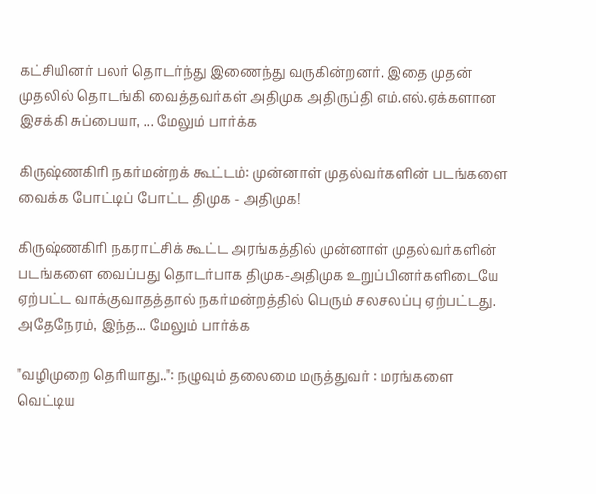கட்சியினர் பலர் தொடர்ந்து இணைந்து வருகின்றனர். இதை முதன் முதலில் தொடங்கி வைத்தவர்கள் அதிமுக அதிருப்தி எம்.எல்.ஏக்களான இசக்கி சுப்பையா, ... மேலும் பார்க்க

கிருஷ்ணகிரி நகர்மன்றக் கூட்டம்: முன்னாள் முதல்வர்களின் படங்களை வைக்க போட்டிப் போட்ட திமுக - அதிமுக!

கிருஷ்ணகிரி நகராட்சிக் கூட்ட அரங்கத்தில் முன்னாள் முதல்வர்களின் படங்களை வைப்பது தொடர்பாக திமுக-அதிமுக உறுப்பினர்களிடையே ஏற்பட்ட வாக்குவாதத்தால் நகர்மன்றத்தில் பெரும் சலசலப்பு ஏற்பட்டது. அதேநேரம், இந்த... மேலும் பார்க்க

"வழிமுறை தெரியாது..": நழுவும் தலைமை மருத்துவர் : மரங்களை வெட்டிய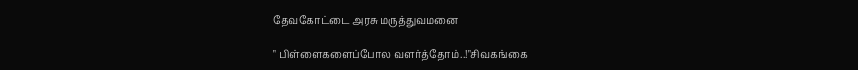தேவகோட்டை அரசு மருத்துவமனை

" பிள்ளைகளைப்போல வளர்த்தோம்..!"சிவகங்கை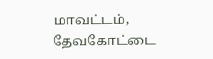மாவட்டம், தேவகோட்டை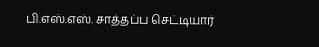பி.எஸ்.எஸ். சாத்தப்ப செட்டியார்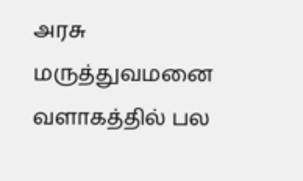அரசு மருத்துவமனை வளாகத்தில் பல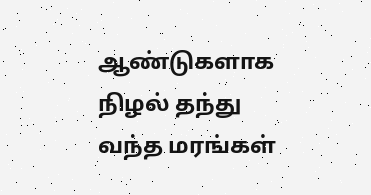ஆண்டுகளாக நிழல் தந்து வந்த மரங்கள்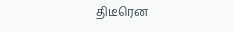திடீரென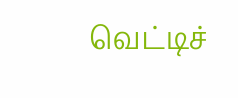வெட்டிச்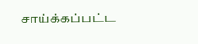சாய்க்கப்பட்ட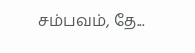சம்பவம், தே...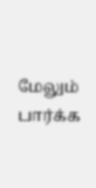மேலும் பார்க்க